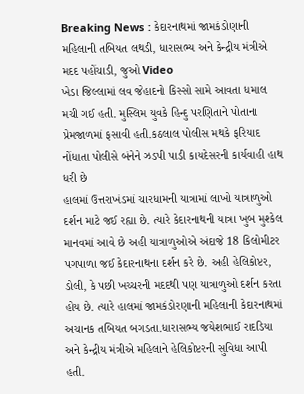Breaking News : કેદારનાથમાં જામકંડોણાની મહિલાની તબિયત લથડી, ધારાસભ્ય અને કેન્દ્રીય મંત્રીએ મદદ પહોંચાડી, જુઓ Video
ખેડા જિલ્લામાં લવ જેહાદનો કિસ્સો સામે આવતા ધમાલ મચી ગઈ હતી. મુસ્લિમ યુવકે હિન્દુ પરણિતાને પોતાના પ્રેમજાળમાં ફસાવી હતી.કઠલાલ પોલીસ મથકે ફરિયાદ નોંધાતા પોલીસે બંનેને ઝડપી પાડી કાયદેસરની કાર્યવાહી હાથ ધરી છે
હાલમાં ઉત્તરાખંડમાં ચારધામની યાત્રામાં લાખો યાત્રાળુઓ દર્શન માટે જઈ રહ્યા છે. ત્યારે કેદારનાથની યાત્રા ખુબ મુશ્કેલ માનવમાં આવે છે અહી યાત્રાળુઓએ અંદાજે 18 કિલોમીટર પગપાળા જઈ કેદારનાથના દર્શન કરે છે. અહી હેલિકોપ્ટર, ડોલી, કે પછી ખચ્ચરની મદદથી પણ યાત્રાળુઓ દર્શન કરતા હોય છે. ત્યારે હાલમાં જામકંડોરણાની મહિલાની કેદારનાથમાં અચાનક તબિયત બગડતા.ધારાસભ્ય જયેશભાઈ રાદડિયા અને કેન્દ્રીય મંત્રીએ મહિલાને હેલિકોપ્ટરની સુવિધા આપી હતી.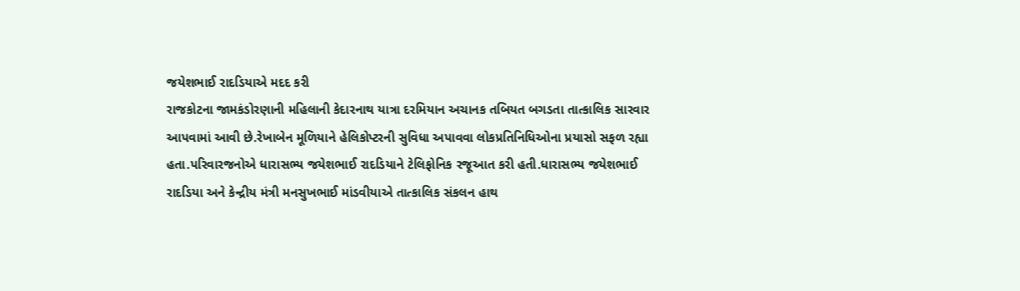જયેશભાઈ રાદડિયાએ મદદ કરી
રાજકોટના જામકંડોરણાની મહિલાની કેદારનાથ યાત્રા દરમિયાન અચાનક તબિયત બગડતા તાત્કાલિક સારવાર આપવામાં આવી છે.રેખાબેન મૂળિયાને હેલિકોપ્ટરની સુવિધા અપાવવા લોકપ્રતિનિધિઓના પ્રયાસો સફળ રહ્યા હતા.પરિવારજનોએ ધારાસભ્ય જયેશભાઈ રાદડિયાને ટેલિફોનિક રજૂઆત કરી હતી.ધારાસભ્ય જયેશભાઈ રાદડિયા અને કેન્દ્રીય મંત્રી મનસુખભાઈ માંડવીયાએ તાત્કાલિક સંકલન હાથ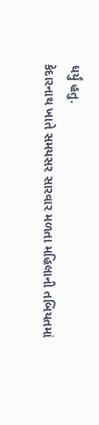ધર્યું હતુ.
કેદારનાથ ખાતે સમયસર સારવાર મળતા મહિલાની તબિયતમાં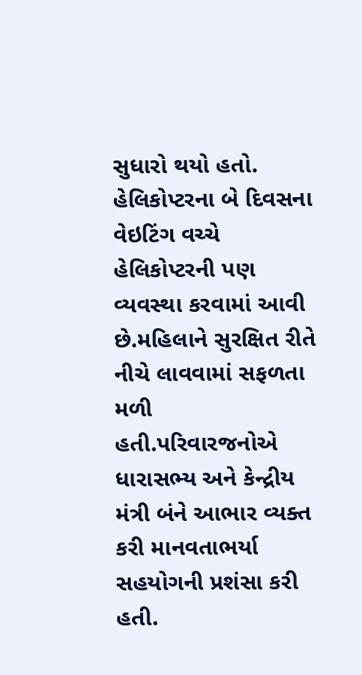સુધારો થયો હતો. હેલિકોપ્ટરના બે દિવસના વેઇટિંગ વચ્ચે હેલિકોપ્ટરની પણ વ્યવસ્થા કરવામાં આવી છે.મહિલાને સુરક્ષિત રીતે નીચે લાવવામાં સફળતા મળી હતી.પરિવારજનોએ ધારાસભ્ય અને કેન્દ્રીય મંત્રી બંને આભાર વ્યક્ત કરી માનવતાભર્યા સહયોગની પ્રશંસા કરી હતી.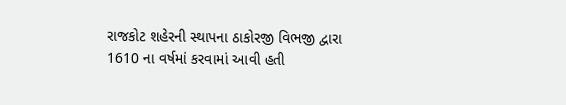રાજકોટ શહેરની સ્થાપના ઠાકોરજી વિભજી દ્વારા 1610 ના વર્ષમાં કરવામાં આવી હતી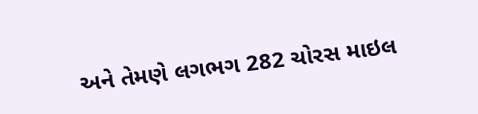અને તેમણે લગભગ 282 ચોરસ માઇલ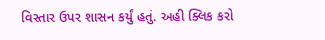વિસ્તાર ઉપર શાસન કર્યું હતું. અહી ક્લિક કરો